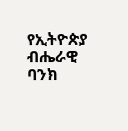የኢትዮጵያ ብሔራዊ ባንክ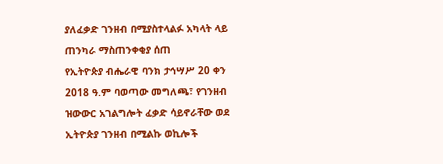ያለፈቃድ ገንዘብ በሚያስተላልፉ አካላት ላይ ጠንካራ ማስጠንቀቂያ ሰጠ
የኢትዮጵያ ብሔራዊ ባንክ ታኅሣሥ 20 ቀን 2018 ዓ.ም ባወጣው መግለጫ፣ የገንዘብ ዝውውር አገልግሎት ፈቃድ ሳይኖራቸው ወደ ኢትዮጵያ ገንዘብ በሚልኩ ወኪሎች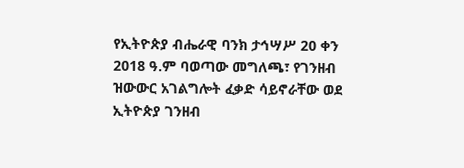የኢትዮጵያ ብሔራዊ ባንክ ታኅሣሥ 20 ቀን 2018 ዓ.ም ባወጣው መግለጫ፣ የገንዘብ ዝውውር አገልግሎት ፈቃድ ሳይኖራቸው ወደ ኢትዮጵያ ገንዘብ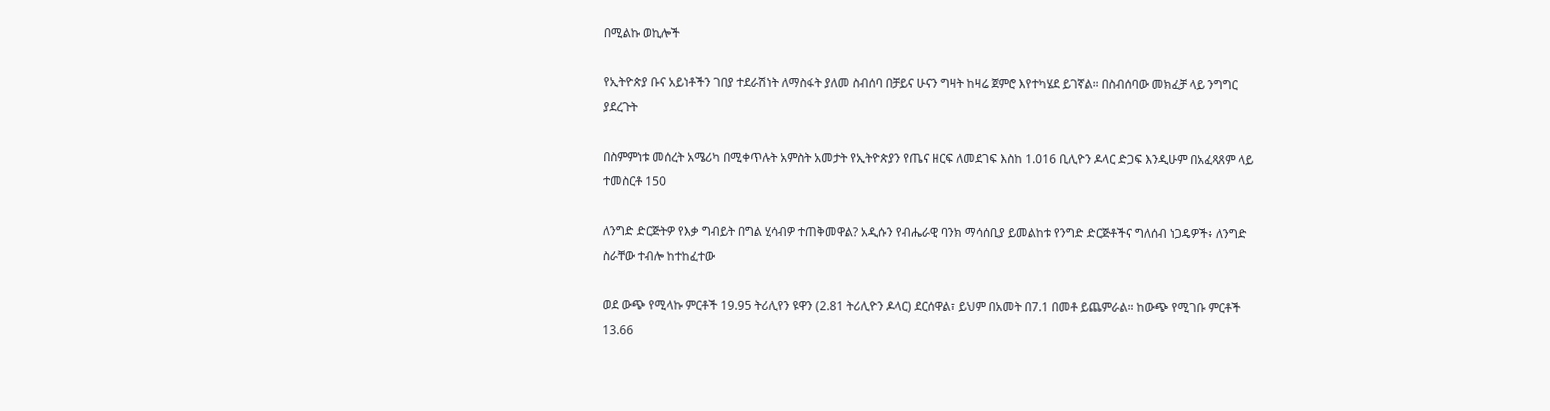በሚልኩ ወኪሎች

የኢትዮጵያ ቡና አይነቶችን ገበያ ተደራሽነት ለማስፋት ያለመ ስብሰባ በቻይና ሁናን ግዛት ከዛሬ ጀምሮ እየተካሄደ ይገኛል። በስብሰባው መክፈቻ ላይ ንግግር ያደረጉት

በስምምነቱ መሰረት አሜሪካ በሚቀጥሉት አምስት አመታት የኢትዮጵያን የጤና ዘርፍ ለመደገፍ እስከ 1.016 ቢሊዮን ዶላር ድጋፍ እንዲሁም በአፈጻጸም ላይ ተመስርቶ 150

ለንግድ ድርጅትዎ የእቃ ግብይት በግል ሂሳብዎ ተጠቅመዋል? አዲሱን የብሔራዊ ባንክ ማሳሰቢያ ይመልከቱ የንግድ ድርጅቶችና ግለሰብ ነጋዴዎች፥ ለንግድ ስራቸው ተብሎ ከተከፈተው

ወደ ውጭ የሚላኩ ምርቶች 19.95 ትሪሊየን ዩዋን (2.81 ትሪሊዮን ዶላር) ደርሰዋል፣ ይህም በአመት በ7.1 በመቶ ይጨምራል። ከውጭ የሚገቡ ምርቶች 13.66